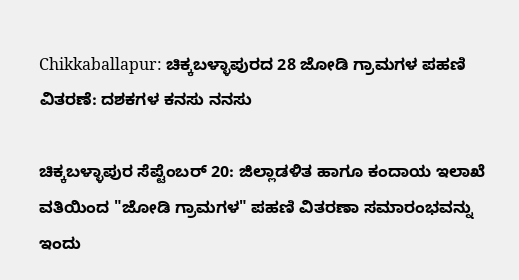Chikkaballapur: ಚಿಕ್ಕಬಳ್ಳಾಪುರದ 28 ಜೋಡಿ ಗ್ರಾಮಗಳ ಪಹಣಿ ವಿತರಣೆ: ದಶಕಗಳ ಕನಸು ನನಸು

ಚಿಕ್ಕಬಳ್ಳಾಪುರ ಸೆಪ್ಟೆಂಬರ್ 20: ಜಿಲ್ಲಾಡಳಿತ ಹಾಗೂ ಕಂದಾಯ ಇಲಾಖೆ ವತಿಯಿಂದ "ಜೋಡಿ ಗ್ರಾಮಗಳ" ಪಹಣಿ ವಿತರಣಾ ಸಮಾರಂಭವನ್ನು ಇಂದು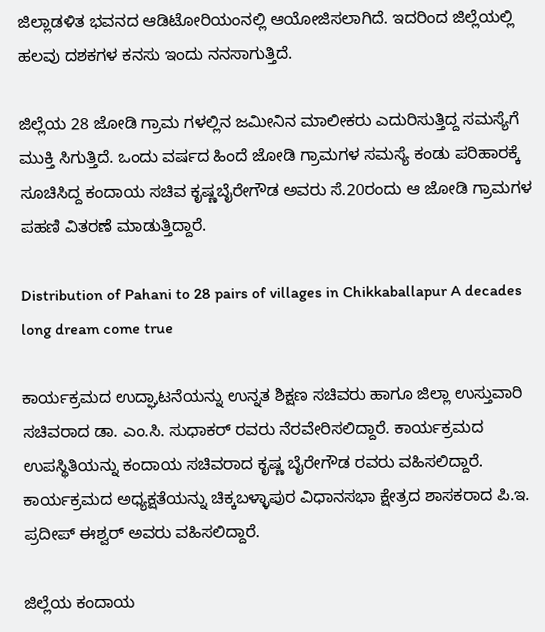ಜಿಲ್ಲಾಡಳಿತ ಭವನದ ಆಡಿಟೋರಿಯಂನಲ್ಲಿ ಆಯೋಜಿಸಲಾಗಿದೆ. ಇದರಿಂದ ಜಿಲ್ಲೆಯಲ್ಲಿ ಹಲವು ದಶಕಗಳ ಕನಸು ಇಂದು ನನಸಾಗುತ್ತಿದೆ.

ಜಿಲ್ಲೆಯ 28 ಜೋಡಿ ಗ್ರಾಮ ಗಳಲ್ಲಿನ ಜಮೀನಿನ ಮಾಲೀಕರು ಎದುರಿಸುತ್ತಿದ್ದ ಸಮಸ್ಯೆಗೆ ಮುಕ್ತಿ ಸಿಗುತ್ತಿದೆ. ಒಂದು ವರ್ಷದ ಹಿಂದೆ ಜೋಡಿ ಗ್ರಾಮಗಳ ಸಮಸ್ಯೆ ಕಂಡು ಪರಿಹಾರಕ್ಕೆ ಸೂಚಿಸಿದ್ದ ಕಂದಾಯ ಸಚಿವ ಕೃಷ್ಣಬೈರೇಗೌಡ ಅವರು ಸೆ.20ರಂದು ಆ ಜೋಡಿ ಗ್ರಾಮಗಳ ಪಹಣಿ ವಿತರಣೆ ಮಾಡುತ್ತಿದ್ದಾರೆ.

Distribution of Pahani to 28 pairs of villages in Chikkaballapur A decades long dream come true

ಕಾರ್ಯಕ್ರಮದ ಉದ್ಘಾಟನೆಯನ್ನು ಉನ್ನತ ಶಿಕ್ಷಣ ಸಚಿವರು ಹಾಗೂ ಜಿಲ್ಲಾ ಉಸ್ತುವಾರಿ ಸಚಿವರಾದ ಡಾ. ಎಂ.ಸಿ. ಸುಧಾಕರ್ ರವರು ನೆರವೇರಿಸಲಿದ್ದಾರೆ. ಕಾರ್ಯಕ್ರಮದ ಉಪಸ್ಥಿತಿಯನ್ನು ಕಂದಾಯ ಸಚಿವರಾದ ಕೃಷ್ಣ ಬೈರೇಗೌಡ ರವರು ವಹಿಸಲಿದ್ದಾರೆ. ಕಾರ್ಯಕ್ರಮದ ಅಧ್ಯಕ್ಷತೆಯನ್ನು ಚಿಕ್ಕಬಳ್ಳಾಪುರ ವಿಧಾನಸಭಾ ಕ್ಷೇತ್ರದ ಶಾಸಕರಾದ ಪಿ.ಇ. ಪ್ರದೀಪ್ ಈಶ್ವರ್ ಅವರು ವಹಿಸಲಿದ್ದಾರೆ.

ಜಿಲ್ಲೆಯ ಕಂದಾಯ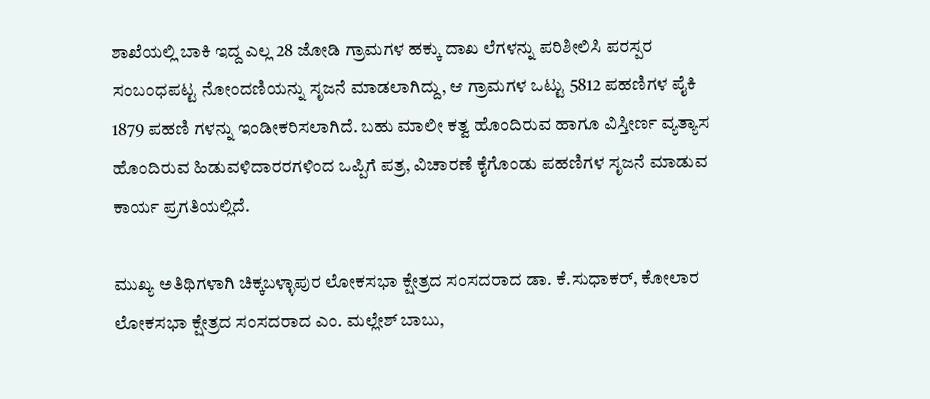ಶಾಖೆಯಲ್ಲಿ ಬಾಕಿ ಇದ್ದ ಎಲ್ಲ 28 ಜೋಡಿ ಗ್ರಾಮಗಳ ಹಕ್ಕು ದಾಖ ಲೆಗಳನ್ನು ಪರಿಶೀಲಿಸಿ ಪರಸ್ಪರ ಸಂಬಂಧಪಟ್ಟ ನೋಂದಣಿಯನ್ನು ಸೃಜನೆ ಮಾಡಲಾಗಿದ್ದು, ಆ ಗ್ರಾಮಗಳ ಒಟ್ಟು 5812 ಪಹಣಿಗಳ ಪೈಕಿ 1879 ಪಹಣಿ ಗಳನ್ನು ಇಂಡೀಕರಿಸಲಾಗಿದೆ. ಬಹು ಮಾಲೀ ಕತ್ವ ಹೊಂದಿರುವ ಹಾಗೂ ವಿಸ್ತೀರ್ಣ ವ್ಯತ್ಯಾಸ ಹೊಂದಿರುವ ಹಿಡುವಳಿದಾರರಗಳಿಂದ ಒಪ್ಪಿಗೆ ಪತ್ರ, ವಿಚಾರಣೆ ಕೈಗೊಂಡು ಪಹಣಿಗಳ ಸೃಜನೆ ಮಾಡುವ ಕಾರ್ಯ ಪ್ರಗತಿಯಲ್ಲಿದೆ.

ಮುಖ್ಯ ಅತಿಥಿಗಳಾಗಿ ಚಿಕ್ಕಬಳ್ಳಾಪುರ ಲೋಕಸಭಾ ಕ್ಷೇತ್ರದ ಸಂಸದರಾದ ಡಾ. ಕೆ.ಸುಧಾಕರ್, ಕೋಲಾರ ಲೋಕಸಭಾ ಕ್ಷೇತ್ರದ ಸಂಸದರಾದ ಎಂ. ಮಲ್ಲೇಶ್ ಬಾಬು,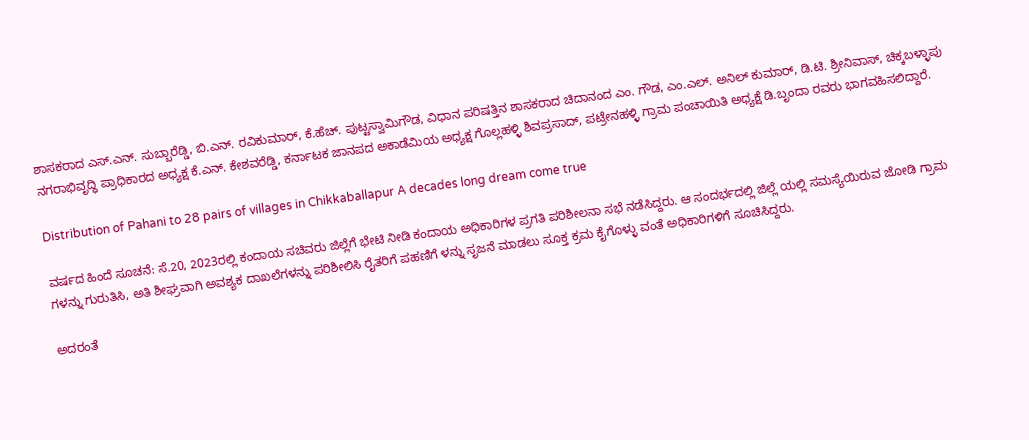ಶಾಸಕರಾದ ಎಸ್.ಎನ್. ಸುಬ್ಬಾರೆಡ್ಡಿ, ಬಿ.ಎನ್. ರವಿಕುಮಾರ್, ಕೆ.ಹೆಚ್. ಪುಟ್ಟಸ್ವಾಮಿಗೌಡ, ವಿಧಾನ ಪರಿಷತ್ತಿನ ಶಾಸಕರಾದ ಚಿದಾನಂದ ಎಂ. ಗೌಡ, ಎಂ.ಎಲ್. ಅನಿಲ್ ಕುಮಾರ್, ಡಿ.ಟಿ. ಶ್ರೀನಿವಾಸ್, ಚಿಕ್ಕಬಳ್ಳಾಪು ನಗರಾಭಿವೃದ್ಧಿ ಪ್ರಾಧಿಕಾರದ ಅಧ್ಯಕ್ಷ ಕೆ.ಎನ್. ಕೇಶವರೆಡ್ಡಿ, ಕರ್ನಾಟಕ ಜಾನಪದ ಅಕಾಡೆಮಿಯ ಅಧ್ಯಕ್ಷ ಗೊಲ್ಲಹಳ್ಳಿ ಶಿವಪ್ರಸಾದ್, ಪಟ್ರೇನಹಳ್ಳಿ ಗ್ರಾಮ ಪಂಚಾಯಿತಿ ಅಧ್ಯಕ್ಷೆ ಡಿ.ಬೃಂದಾ ರವರು ಭಾಗವಹಿಸಲಿದ್ದಾರೆ.

Distribution of Pahani to 28 pairs of villages in Chikkaballapur A decades long dream come true

ವರ್ಷದ ಹಿಂದೆ ಸೂಚನೆ: ಸೆ.20, 2023ರಲ್ಲಿ ಕಂದಾಯ ಸಚಿವರು ಜಿಲ್ಲೆಗೆ ಭೇಟಿ ನೀಡಿ ಕಂದಾಯ ಅಧಿಕಾರಿಗಳ ಪ್ರಗತಿ ಪರಿಶೀಲನಾ ಸಭೆ ನಡೆಸಿದ್ದರು. ಆ ಸಂದರ್ಭದಲ್ಲಿ ಜಿಲ್ಲೆ ಯಲ್ಲಿ ಸಮಸ್ಯೆಯಿರುವ ಜೋಡಿ ಗ್ರಾಮ ಗಳನ್ನು ಗುರುತಿಸಿ, ಅತಿ ಶೀಘ್ರವಾಗಿ ಅವಶ್ಯಕ ದಾಖಲೆಗಳನ್ನು ಪರಿಶೀಲಿಸಿ ರೈತರಿಗೆ ಪಹಣಿಗೆ ಳನ್ನು ಸೃಜನೆ ಮಾಡಲು ಸೂಕ್ತ ಕ್ರಮ ಕೈಗೊಳ್ಳು ವಂತೆ ಅಧಿಕಾರಿಗಳಿಗೆ ಸೂಚಿಸಿದ್ದರು.

ಅದರಂತೆ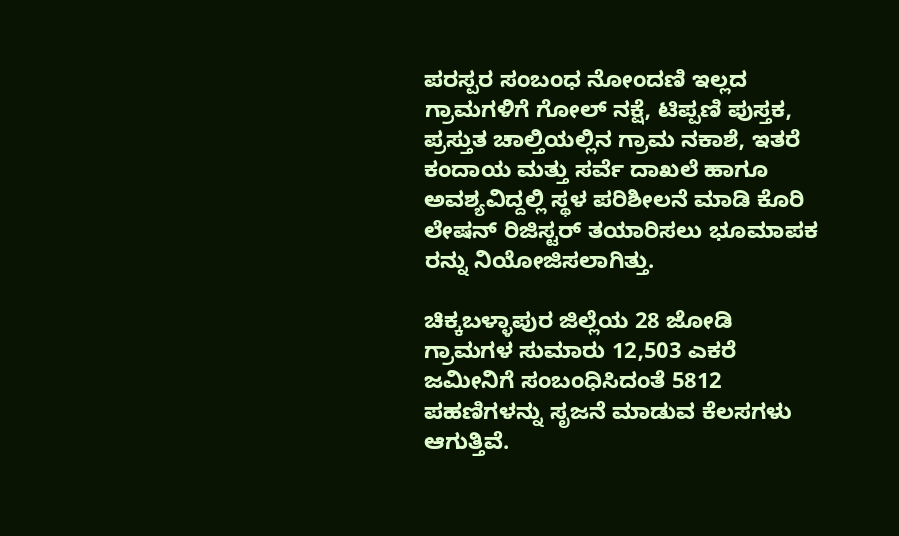ಪರಸ್ಪರ ಸಂಬಂಧ ನೋಂದಣಿ ಇಲ್ಲದ ಗ್ರಾಮಗಳಿಗೆ ಗೋಲ್ ನಕ್ಷೆ, ಟಿಪ್ಪಣಿ ಪುಸ್ತಕ, ಪ್ರಸ್ತುತ ಚಾಲ್ತಿಯಲ್ಲಿನ ಗ್ರಾಮ ನಕಾಶೆ, ಇತರೆ ಕಂದಾಯ ಮತ್ತು ಸರ್ವೆ ದಾಖಲೆ ಹಾಗೂ ಅವಶ್ಯವಿದ್ದಲ್ಲಿ ಸ್ಥಳ ಪರಿಶೀಲನೆ ಮಾಡಿ ಕೊರಿ ಲೇಷನ್ ರಿಜಿಸ್ಟರ್ ತಯಾರಿಸಲು ಭೂಮಾಪಕ ರನ್ನು ನಿಯೋಜಿಸಲಾಗಿತ್ತು.

ಚಿಕ್ಕಬಳ್ಳಾಪುರ ಜಿಲ್ಲೆಯ 28 ಜೋಡಿ ಗ್ರಾಮಗಳ ಸುಮಾರು 12,503 ಎಕರೆ ಜಮೀನಿಗೆ ಸಂಬಂಧಿಸಿದಂತೆ 5812 ಪಹಣಿಗಳನ್ನು ಸೃಜನೆ ಮಾಡುವ ಕೆಲಸಗಳು ಆಗುತ್ತಿವೆ.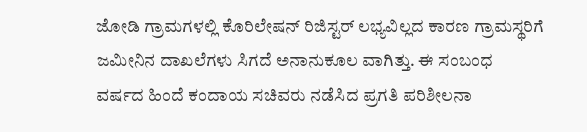ಜೋಡಿ ಗ್ರಾಮಗಳಲ್ಲಿ ಕೊರಿಲೇಷನ್ ರಿಜಿಸ್ಟರ್ ಲಭ್ಯವಿಲ್ಲದ ಕಾರಣ ಗ್ರಾಮಸ್ಥರಿಗೆ ಜಮೀನಿನ ದಾಖಲೆಗಳು ಸಿಗದೆ ಅನಾನುಕೂಲ ವಾಗಿತ್ತು. ಈ ಸಂಬಂಧ ವರ್ಷದ ಹಿಂದೆ ಕಂದಾಯ ಸಚಿವರು ನಡೆಸಿದ ಪ್ರಗತಿ ಪರಿಶೀಲನಾ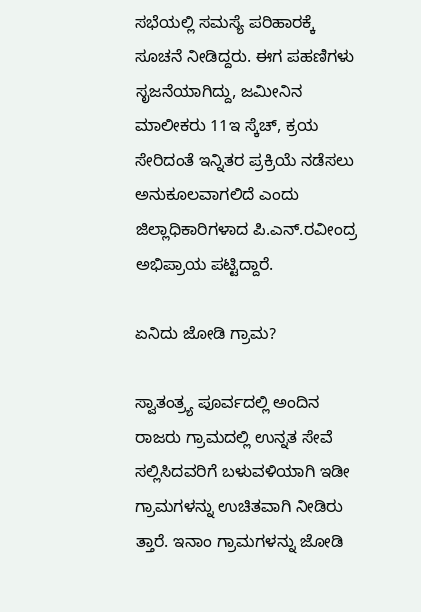ಸಭೆಯಲ್ಲಿ ಸಮಸ್ಯೆ ಪರಿಹಾರಕ್ಕೆ ಸೂಚನೆ ನೀಡಿದ್ದರು. ಈಗ ಪಹಣಿಗಳು ಸೃಜನೆಯಾಗಿದ್ದು, ಜಮೀನಿನ ಮಾಲೀಕರು 11ಇ ಸ್ಕೆಚ್, ಕ್ರಯ ಸೇರಿದಂತೆ ಇನ್ನಿತರ ಪ್ರಕ್ರಿಯೆ ನಡೆಸಲು ಅನುಕೂಲವಾಗಲಿದೆ ಎಂದು ಜಿಲ್ಲಾಧಿಕಾರಿಗಳಾದ ಪಿ.ಎನ್.ರವೀಂದ್ರ ಅಭಿಪ್ರಾಯ ಪಟ್ಟಿದ್ದಾರೆ.

ಏನಿದು ಜೋಡಿ ಗ್ರಾಮ?

ಸ್ವಾತಂತ್ರ್ಯ ಪೂರ್ವದಲ್ಲಿ ಅಂದಿನ ರಾಜರು ಗ್ರಾಮದಲ್ಲಿ ಉನ್ನತ ಸೇವೆ ಸಲ್ಲಿಸಿದವರಿಗೆ ಬಳುವಳಿಯಾಗಿ ಇಡೀ ಗ್ರಾಮಗಳನ್ನು ಉಚಿತವಾಗಿ ನೀಡಿರು ತ್ತಾರೆ. ಇನಾಂ ಗ್ರಾಮಗಳನ್ನು ಜೋಡಿ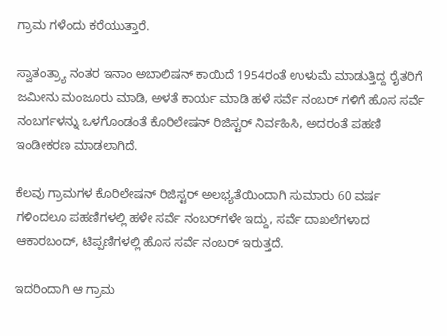ಗ್ರಾಮ ಗಳೆಂದು ಕರೆಯುತ್ತಾರೆ.

ಸ್ವಾತಂತ್ರ್ಯಾ ನಂತರ ಇನಾಂ ಅಬಾಲಿಷನ್ ಕಾಯಿದೆ 1954ರಂತೆ ಉಳುಮೆ ಮಾಡುತ್ತಿದ್ದ ರೈತರಿಗೆ ಜಮೀನು ಮಂಜೂರು ಮಾಡಿ, ಅಳತೆ ಕಾರ್ಯ ಮಾಡಿ ಹಳೆ ಸರ್ವೆ ನಂಬ‌ರ್ ಗಳಿಗೆ ಹೊಸ ಸರ್ವೆ ನಂಬರ್ಗಳನ್ನು ಒಳಗೊಂಡಂತೆ ಕೊರಿಲೇಷನ್ ರಿಜಿಸ್ಟರ್ ನಿರ್ವಹಿಸಿ, ಅದರಂತೆ ಪಹಣಿ ಇಂಡೀಕರಣ ಮಾಡಲಾಗಿದೆ.

ಕೆಲವು ಗ್ರಾಮಗಳ ಕೊರಿಲೇಷನ್ ರಿಜಿಸ್ಟರ್ ಅಲಭ್ಯತೆಯಿಂದಾಗಿ ಸುಮಾರು 60 ವರ್ಷ ಗಳಿಂದಲೂ ಪಹಣಿಗಳಲ್ಲಿ ಹಳೇ ಸರ್ವೆ ನಂಬರ್‌ಗಳೇ ಇದ್ದು, ಸರ್ವೆ ದಾಖಲೆಗಳಾದ ಆಕಾರಬಂದ್, ಟಿಪ್ಪಣಿಗಳಲ್ಲಿ ಹೊಸ ಸರ್ವೆ ನಂಬರ್ ಇರುತ್ತದೆ.

ಇದರಿಂದಾಗಿ ಆ ಗ್ರಾಮ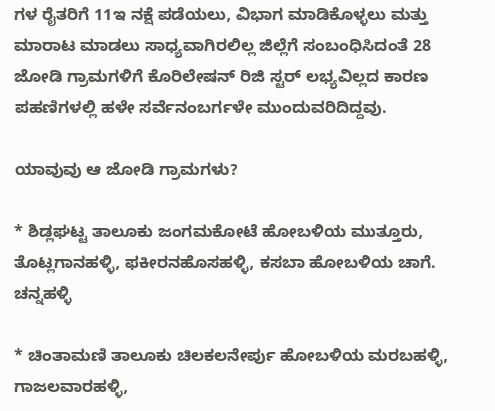ಗಳ ರೈತರಿಗೆ 11ಇ ನಕ್ಷೆ ಪಡೆಯಲು, ವಿಭಾಗ ಮಾಡಿಕೊಳ್ಳಲು ಮತ್ತು ಮಾರಾಟ ಮಾಡಲು ಸಾಧ್ಯವಾಗಿರಲಿಲ್ಲ ಜಿಲ್ಲೆಗೆ ಸಂಬಂಧಿಸಿದಂತೆ 28 ಜೋಡಿ ಗ್ರಾಮಗಳಿಗೆ ಕೊರಿಲೇಷನ್ ರಿಜಿ ಸ್ಟರ್ ಲಭ್ಯವಿಲ್ಲದ ಕಾರಣ ಪಹಣಿಗಳಲ್ಲಿ ಹಳೇ ಸರ್ವೆನಂಬರ್ಗಳೇ ಮುಂದುವರಿದಿದ್ದವು.

ಯಾವುವು ಆ ಜೋಡಿ ಗ್ರಾಮಗಳು?

* ಶಿಡ್ಲಘಟ್ಟ ತಾಲೂಕು ಜಂಗಮಕೋಟೆ ಹೋಬಳಿಯ ಮುತ್ತೂರು, ತೊಟ್ಲಗಾನಹಳ್ಳಿ, ಫಕೀರನಹೊಸಹಳ್ಳಿ, ಕಸಬಾ ಹೋಬಳಿಯ ಚಾಗೆ. ಚನ್ನಹಳ್ಳಿ

* ಚಿಂತಾಮಣಿ ತಾಲೂಕು ಚಿಲಕಲನೇರ್ಪು ಹೋಬಳಿಯ ಮರಬಹಳ್ಳಿ, ಗಾಜಲವಾರಹಳ್ಳಿ,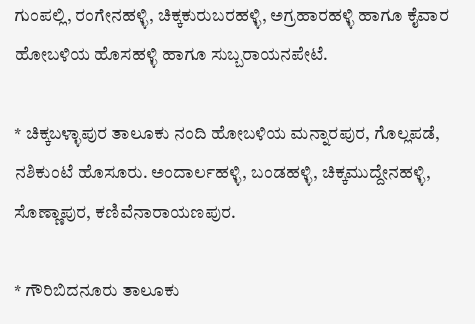ಗುಂಪಲ್ಲಿ, ರಂಗೇನಹಳ್ಳಿ, ಚಿಕ್ಕಕುರುಬರಹಳ್ಳಿ, ಅಗ್ರಹಾರಹಳ್ಳಿ ಹಾಗೂ ಕೈವಾರ ಹೋಬಳಿಯ ಹೊಸಹಳ್ಳಿ ಹಾಗೂ ಸುಬ್ಬರಾಯನಪೇಟೆ.

* ಚಿಕ್ಕಬಳ್ಳಾಪುರ ತಾಲೂಕು ನಂದಿ ಹೋಬಳಿಯ ಮನ್ನಾರಪುರ, ಗೊಲ್ಲಪಡೆ, ನಶಿಕುಂಟೆ ಹೊಸೂರು. ಅಂದಾರ್ಲಹಳ್ಳಿ, ಬಂಡಹಳ್ಳಿ, ಚಿಕ್ಕಮುದ್ದೇನಹಳ್ಳಿ, ಸೊಣ್ಣಾಪುರ, ಕಣಿವೆನಾರಾಯಣಪುರ.

* ಗೌರಿಬಿದನೂರು ತಾಲೂಕು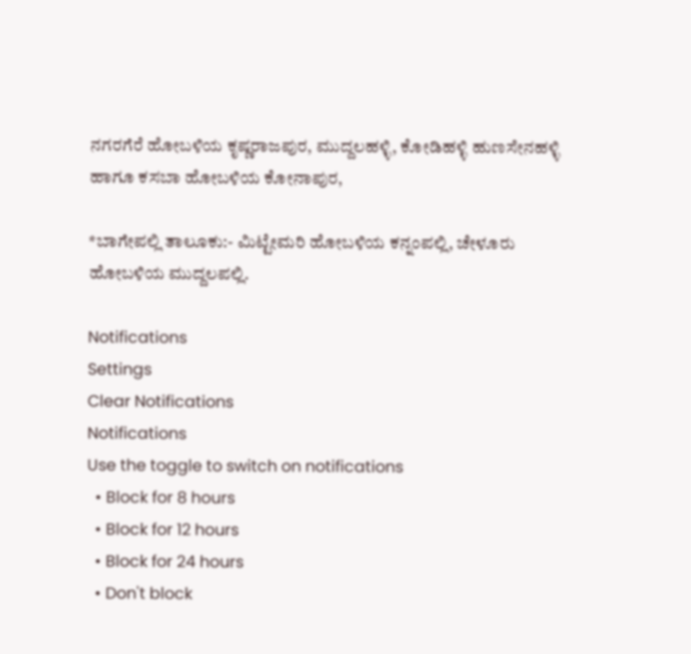ನಗರಗೆರೆ ಹೋಬಳಿಯ ಕೃಷ್ಣರಾಜಪುರ, ಮುದ್ದಲಹಳ್ಳಿ, ಕೋಡಿಹಳ್ಳಿ ಹುಣಸೇನಹಳ್ಳಿ ಹಾಗೂ ಕಸಬಾ ಹೋಬಳಿಯ ಕೋನಾಪುರ,

*ಬಾಗೇಪಲ್ಲಿ ತಾಲೂಕು:- ಮಿಟ್ಟೇಮರಿ ಹೋಬಳಿಯ ಕನ್ನಂಪಲ್ಲಿ, ಚೇಳೂರು ಹೋಬಳಿಯ ಮುದ್ದಲಪಲ್ಲಿ.

Notifications
Settings
Clear Notifications
Notifications
Use the toggle to switch on notifications
  • Block for 8 hours
  • Block for 12 hours
  • Block for 24 hours
  • Don't block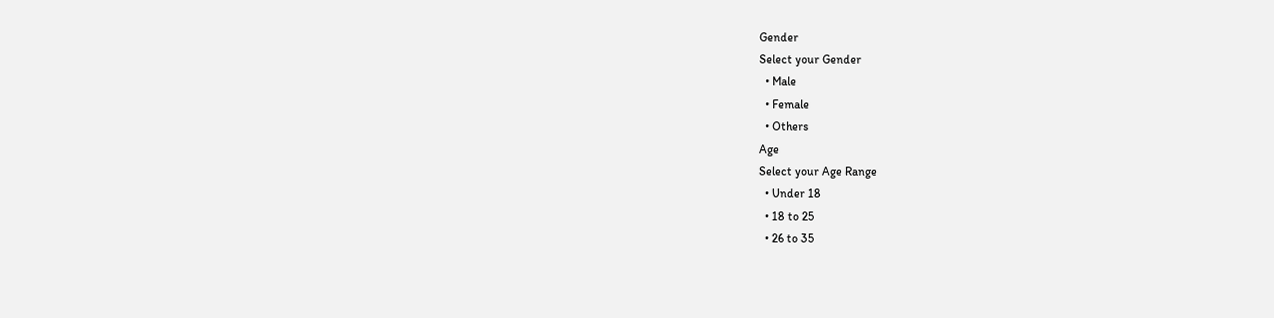Gender
Select your Gender
  • Male
  • Female
  • Others
Age
Select your Age Range
  • Under 18
  • 18 to 25
  • 26 to 35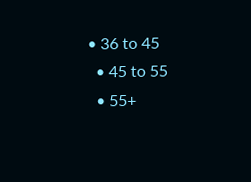• 36 to 45
  • 45 to 55
  • 55+